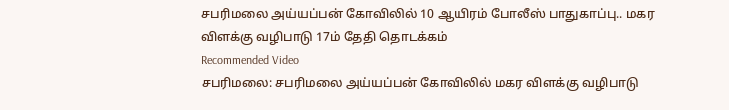சபரிமலை அய்யப்பன் கோவிலில் 10 ஆயிரம் போலீஸ் பாதுகாப்பு.. மகர விளக்கு வழிபாடு 17ம் தேதி தொடக்கம்
Recommended Video
சபரிமலை: சபரிமலை அய்யப்பன் கோவிலில் மகர விளக்கு வழிபாடு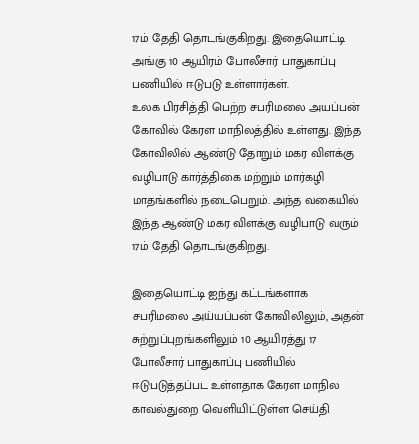17ம் தேதி தொடங்குகிறது. இதையொட்டி அங்கு 10 ஆயிரம் போலீசார் பாதுகாப்பு பணியில் ஈடுபடு உள்ளார்கள்.
உலக பிரசித்தி பெற்ற சபரிமலை அயப்பன் கோவில் கேரள மாநிலத்தில் உள்ளது. இந்த கோவிலில் ஆண்டு தோறும் மகர விளக்கு வழிபாடு கார்த்திகை மற்றும் மார்கழி மாதங்களில் நடைபெறும். அந்த வகையில் இந்த ஆண்டு மகர விளக்கு வழிபாடு வரும் 17ம் தேதி தொடங்குகிறது.

இதையொட்டி ஐந்து கட்டங்களாக சபரிமலை அய்யப்பன் கோவிலிலும், அதன் சுற்றுப்புறங்களிலும் 10 ஆயிரத்து 17 போலீசார் பாதுகாப்பு பணியில் ஈடுபடுத்தப்பட உள்ளதாக கேரள மாநில காவல்துறை வெளியிட்டுள்ள செய்தி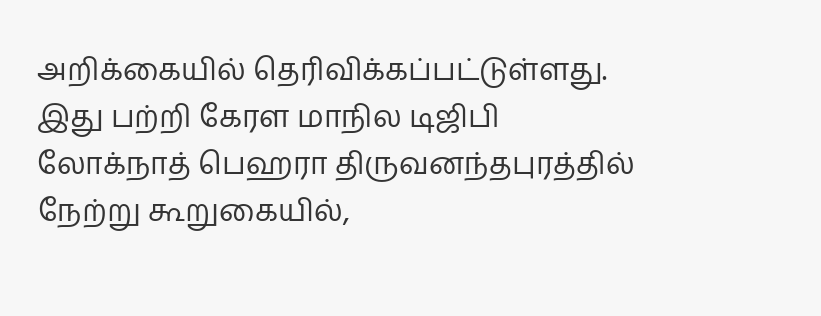அறிக்கையில் தெரிவிக்கப்பட்டுள்ளது.
இது பற்றி கேரள மாநில டிஜிபி லோக்நாத் பெஹரா திருவனந்தபுரத்தில் நேற்று கூறுகையில்,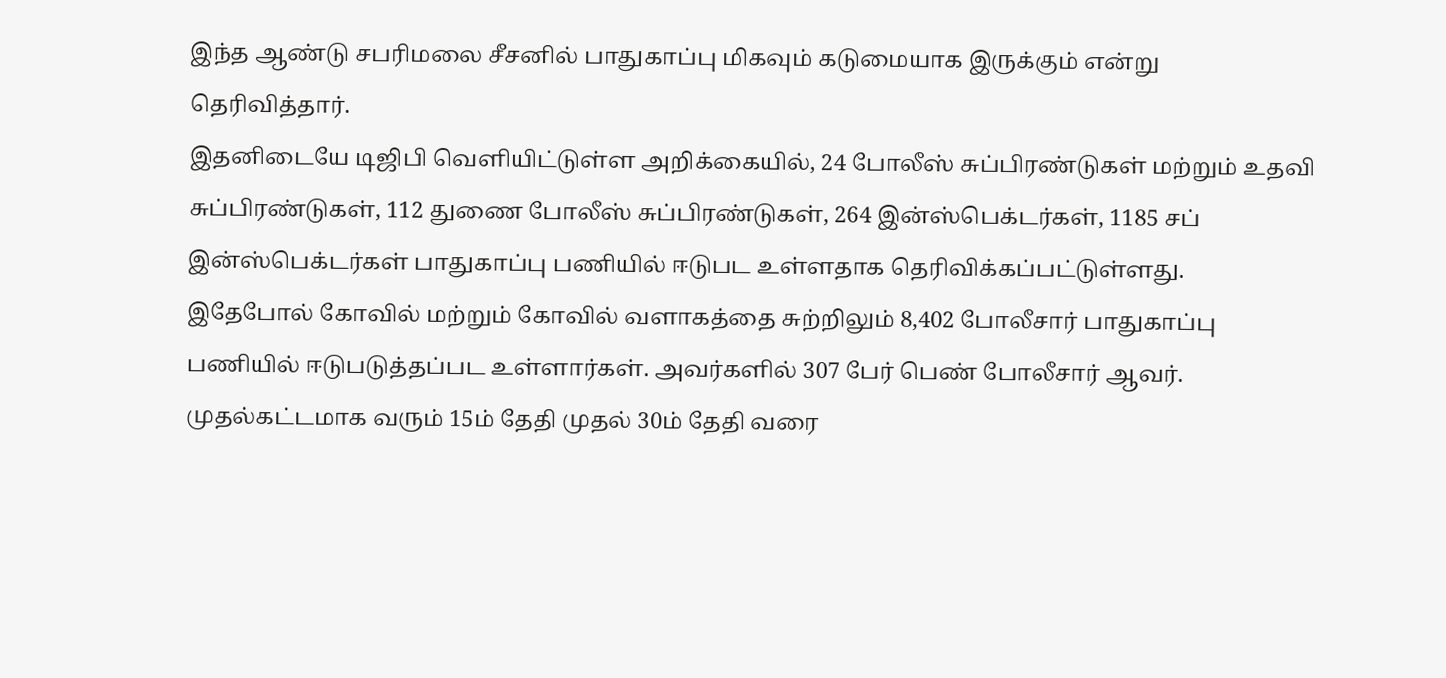இந்த ஆண்டு சபரிமலை சீசனில் பாதுகாப்பு மிகவும் கடுமையாக இருக்கும் என்று தெரிவித்தார்.
இதனிடையே டிஜிபி வெளியிட்டுள்ள அறிக்கையில், 24 போலீஸ் சுப்பிரண்டுகள் மற்றும் உதவி சுப்பிரண்டுகள், 112 துணை போலீஸ் சுப்பிரண்டுகள், 264 இன்ஸ்பெக்டர்கள், 1185 சப் இன்ஸ்பெக்டர்கள் பாதுகாப்பு பணியில் ஈடுபட உள்ளதாக தெரிவிக்கப்பட்டுள்ளது.
இதேபோல் கோவில் மற்றும் கோவில் வளாகத்தை சுற்றிலும் 8,402 போலீசார் பாதுகாப்பு பணியில் ஈடுபடுத்தப்பட உள்ளார்கள். அவர்களில் 307 பேர் பெண் போலீசார் ஆவர்.
முதல்கட்டமாக வரும் 15ம் தேதி முதல் 30ம் தேதி வரை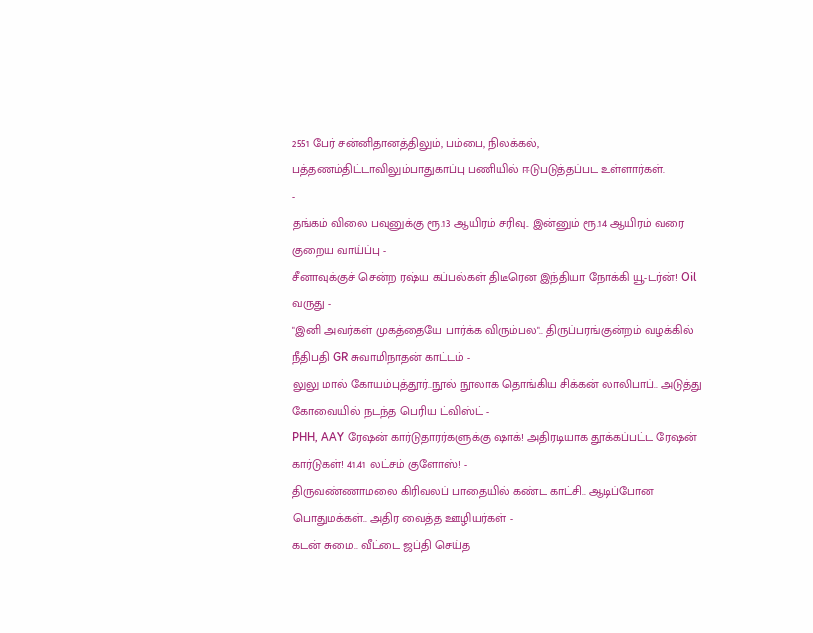2551 பேர் சன்னிதானத்திலும், பம்பை, நிலக்கல், பத்தணம்திட்டாவிலும்பாதுகாப்பு பணியில் ஈடுபடுத்தப்பட உள்ளார்கள்.
-
தங்கம் விலை பவுனுக்கு ரூ.13 ஆயிரம் சரிவு.. இன்னும் ரூ.14 ஆயிரம் வரை குறைய வாய்ப்பு -
சீனாவுக்குச் சென்ற ரஷ்ய கப்பல்கள் திடீரென இந்தியா நோக்கி யூ-டர்ன்! Oil வருது -
"இனி அவர்கள் முகத்தையே பார்க்க விரும்பல".. திருப்பரங்குன்றம் வழக்கில் நீதிபதி GR சுவாமிநாதன் காட்டம் -
லுலு மால் கோயம்புத்தூர்..நூல் நூலாக தொங்கிய சிக்கன் லாலிபாப்.. அடுத்து கோவையில் நடந்த பெரிய ட்விஸ்ட் -
PHH, AAY ரேஷன் கார்டுதாரர்களுக்கு ஷாக்! அதிரடியாக தூக்கப்பட்ட ரேஷன் கார்டுகள்! 41.41 லட்சம் குளோஸ்! -
திருவண்ணாமலை கிரிவலப் பாதையில் கண்ட காட்சி.. ஆடிப்போன பொதுமக்கள்.. அதிர வைத்த ஊழியர்கள் -
கடன் சுமை.. வீட்டை ஜப்தி செய்த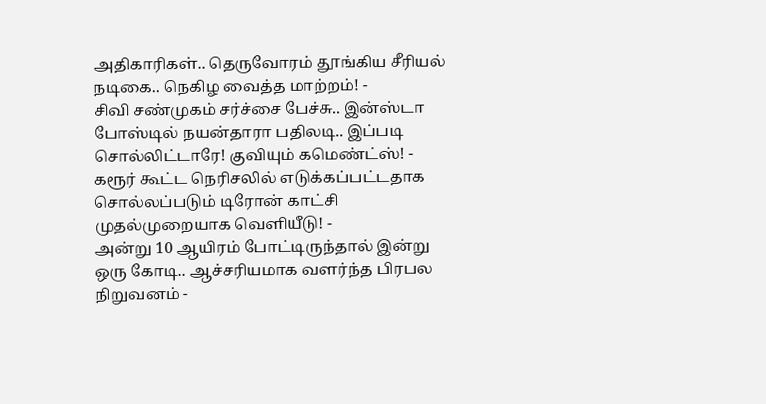அதிகாரிகள்.. தெருவோரம் தூங்கிய சீரியல் நடிகை.. நெகிழ வைத்த மாற்றம்! -
சிவி சண்முகம் சர்ச்சை பேச்சு.. இன்ஸ்டா போஸ்டில் நயன்தாரா பதிலடி.. இப்படி சொல்லிட்டாரே! குவியும் கமெண்ட்ஸ்! -
கரூர் கூட்ட நெரிசலில் எடுக்கப்பட்டதாக சொல்லப்படும் டிரோன் காட்சி முதல்முறையாக வெளியீடு! -
அன்று 10 ஆயிரம் போட்டிருந்தால் இன்று ஒரு கோடி.. ஆச்சரியமாக வளர்ந்த பிரபல நிறுவனம் -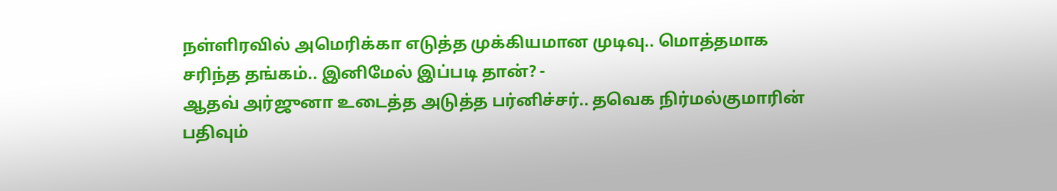நள்ளிரவில் அமெரிக்கா எடுத்த முக்கியமான முடிவு.. மொத்தமாக சரிந்த தங்கம்.. இனிமேல் இப்படி தான்? -
ஆதவ் அர்ஜுனா உடைத்த அடுத்த பர்னிச்சர்.. தவெக நிர்மல்குமாரின் பதிவும்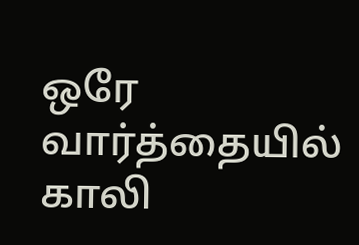ஒரே வார்த்தையில் காலி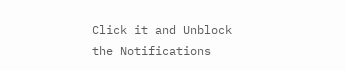Click it and Unblock the Notifications